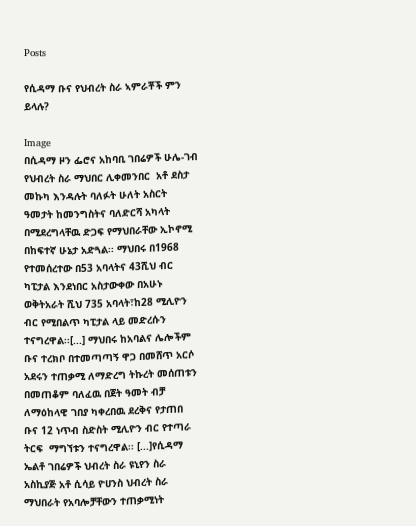Posts

የሲዳማ ቡና የህብረት ስራ ኣምራቾች ምን ይላሉ?

Image
በሲዳማ ዞን ፌሮና አከባቢ ገበሬዎች ሁሌ-ገብ የህብረት ስራ ማህበር ሊቀመንበር  አቶ ደስታ መኩካ እንዳሉት ባለፉት ሁለት አስርት ዓመታት ከመንግስትና ባለድርሻ አካላት በሚደረግላቸዉ ድጋፍ የማህበራቸው ኢኮኖሚ በከፍተኛ ሁኔታ አድጓል፡፡ ማህበሩ በ1968 የተመሰረተው በ53 አባላትና 43ሺህ ብር ካፒታል እንደነበር አስታውቀው በአሁኑ ወቅትአራት ሺህ 735 አባላት፣ከ28 ሚሊዮን ብር የሚበልጥ ካፒታል ላይ መድረሱን ተናግረዋል፡፡[...] ማህበሩ ከአባልና ሌሎችም ቡና ተረክቦ በተመጣጣኝ ዋጋ በመሸጥ አርሶ አደሩን ተጠቃሚ ለማድረግ ትኩረት መሰጠቱን በመጠቆም ባለፈዉ በጀት ዓመት ብቻ ለማዕከላዊ ገበያ ካቀረበዉ ደረቅና የታጠበ ቡና 12 ነጥብ ስድስት ሚሊዮን ብር የተጣራ ትርፍ  ማግኘቱን ተናግረዋል፡፡ [...]የሲዳማ ኤልቶ ገበሬዎች ህብረት ስራ ዩኒየን ስራ አስኪያጅ አቶ ሲሳይ ዮሀንስ ህብረት ስራ ማህበራት የአባሎቻቸውን ተጠቃሚነት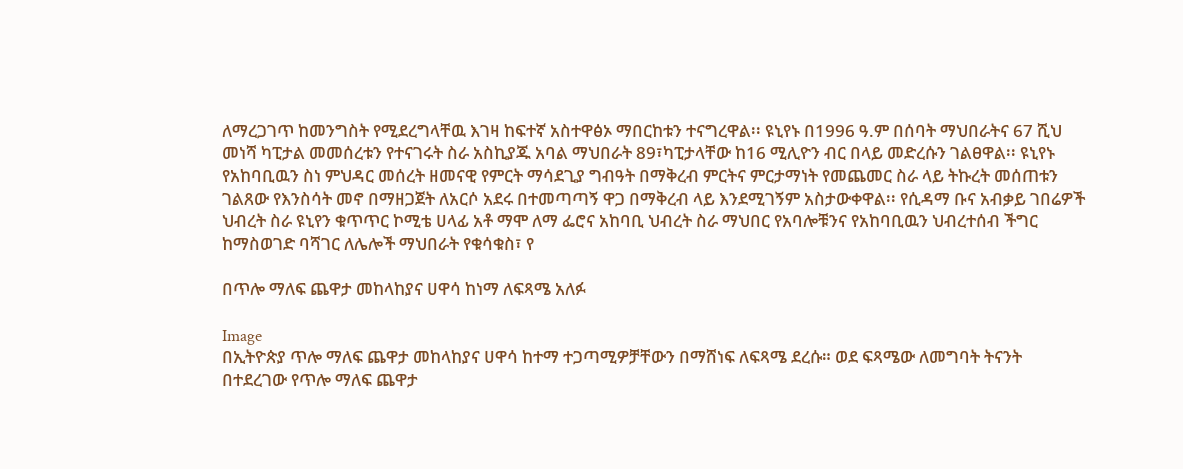ለማረጋገጥ ከመንግስት የሚደረግላቸዉ እገዛ ከፍተኛ አስተዋፅኦ ማበርከቱን ተናግረዋል፡፡ ዩኒየኑ በ1996 ዓ.ም በሰባት ማህበራትና 67 ሺህ መነሻ ካፒታል መመሰረቱን የተናገሩት ስራ አስኪያጁ አባል ማህበራት 89፣ካፒታላቸው ከ16 ሚሊዮን ብር በላይ መድረሱን ገልፀዋል፡፡ ዩኒየኑ የአከባቢዉን ስነ ምህዳር መሰረት ዘመናዊ የምርት ማሳደጊያ ግብዓት በማቅረብ ምርትና ምርታማነት የመጨመር ስራ ላይ ትኩረት መሰጠቱን ገልጸው የእንስሳት መኖ በማዘጋጀት ለአርሶ አደሩ በተመጣጣኝ ዋጋ በማቅረብ ላይ እንደሚገኝም አስታውቀዋል፡፡ የሲዳማ ቡና አብቃይ ገበሬዎች ህብረት ስራ ዩኒየን ቁጥጥር ኮሚቴ ሀላፊ አቶ ማሞ ለማ ፌሮና አከባቢ ህብረት ስራ ማህበር የአባሎቹንና የአከባቢዉን ህብረተሰብ ችግር ከማስወገድ ባሻገር ለሌሎች ማህበራት የቁሳቁስ፣ የ

በጥሎ ማለፍ ጨዋታ መከላከያና ሀዋሳ ከነማ ለፍጻሜ አለፉ

Image
በኢትዮጵያ ጥሎ ማለፍ ጨዋታ መከላከያና ሀዋሳ ከተማ ተጋጣሚዎቻቸውን በማሸነፍ ለፍጻሜ ደረሱ። ወደ ፍጻሜው ለመግባት ትናንት በተደረገው የጥሎ ማለፍ ጨዋታ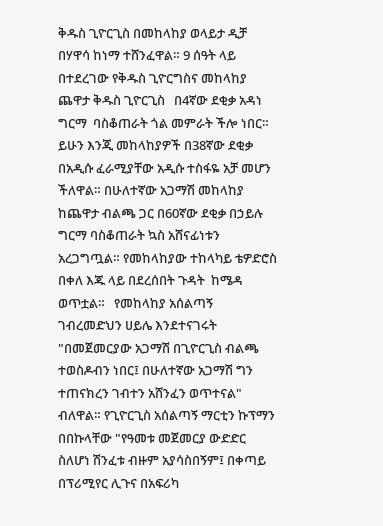ቅዱስ ጊዮርጊስ በመከላከያ ወላይታ ዲቻ በሃዋሳ ከነማ ተሸንፈዋል። 9 ሰዓት ላይ በተደረገው የቅዱስ ጊዮርግስና መከላከያ ጨዋታ ቅዱስ ጊዮርጊስ   በ4ኛው ደቂቃ አዳነ ግርማ  ባስቆጠራት ጎል መምራት ችሎ ነበር። ይሁን እንጂ መከላከያዎች በ38ኛው ደቂቃ በአዲሱ ፈራሚያቸው አዲሱ ተስፋዬ አቻ መሆን ችለዋል። በሁለተኛው አጋማሽ መከላከያ ከጨዋታ ብልጫ ጋር በ60ኛው ደቂቃ በኃይሉ ግርማ ባስቆጠራት ኳስ አሸናፊነቱን አረጋግጧል። የመከላከያው ተከላካይ ቴዎድሮስ በቀለ እጁ ላይ በደረሰበት ጉዳት  ከሜዳ ወጥቷል።   የመከላከያ አሰልጣኝ ገብረመድህን ሀይሌ እንደተናገሩት "በመጀመርያው አጋማሽ በጊዮርጊስ ብልጫ ተወስዶብን ነበር፤ በሁለተኛው አጋማሽ ግን ተጠናክረን ገብተን አሸንፈን ወጥተናል" ብለዋል። የጊዮርጊስ አሰልጣኝ ማርቲን ኩፕማን በበኩላቸው "የዓመቱ መጀመርያ ውድድር ስለሆነ ሽንፈቱ ብዙም አያሳስበኝም፤ በቀጣይ በፕሪሚየር ሊጉና በአፍሪካ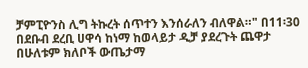ቻምፒዮንስ ሊግ ትኩረት ሰጥተን እንሰራለን ብለዋል።" በ11፡30  በደቡብ ደረቢ ሀዋሳ ከነማ ከወላይታ ዲቻ ያደረጉት ጨዋታ በሁለቱም ክለቦች ውጤታማ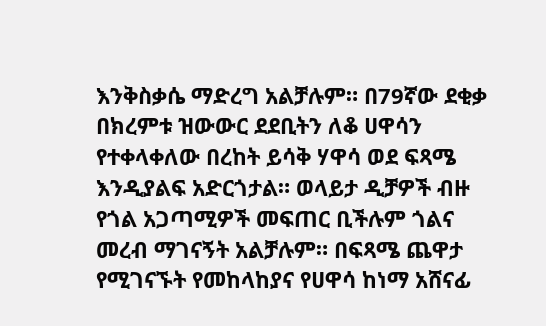እንቅስቃሴ ማድረግ አልቻሉም። በ79ኛው ደቂቃ በክረምቱ ዝውውር ደደቢትን ለቆ ሀዋሳን የተቀላቀለው በረከት ይሳቅ ሃዋሳ ወደ ፍጻሜ እንዲያልፍ አድርጎታል። ወላይታ ዲቻዎች ብዙ የጎል አጋጣሚዎች መፍጠር ቢችሉም ጎልና መረብ ማገናኝት አልቻሉም። በፍጻሜ ጨዋታ የሚገናኙት የመከላከያና የሀዋሳ ከነማ አሸናፊ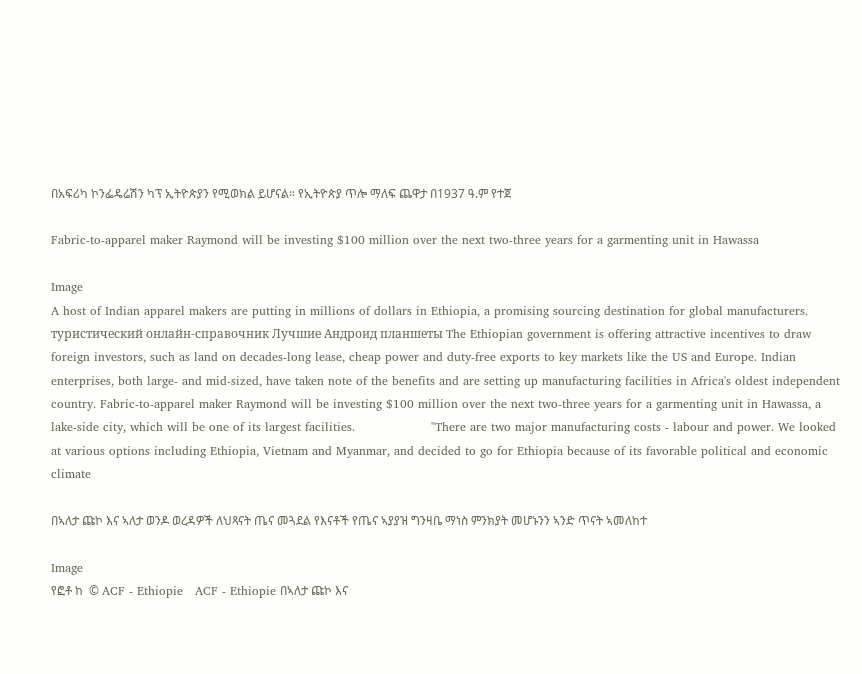በአፍሪካ ኮንፌዴሬሽን ካፕ ኢትዮጵያን የሚወክል ይሆናል። የኢትዮጵያ ጥሎ ማለፍ ጨዋታ በ1937 ዓ.ም የተጀ

Fabric-to-apparel maker Raymond will be investing $100 million over the next two-three years for a garmenting unit in Hawassa

Image
A host of Indian apparel makers are putting in millions of dollars in Ethiopia, a promising sourcing destination for global manufacturers. туристический онлайн-справочник Лучшие Андроид планшеты The Ethiopian government is offering attractive incentives to draw foreign investors, such as land on decades-long lease, cheap power and duty-free exports to key markets like the US and Europe. Indian enterprises, both large- and mid-sized, have taken note of the benefits and are setting up manufacturing facilities in Africa's oldest independent country. Fabric-to-apparel maker Raymond will be investing $100 million over the next two-three years for a garmenting unit in Hawassa, a lake-side city, which will be one of its largest facilities.                   "There are two major manufacturing costs - labour and power. We looked at various options including Ethiopia, Vietnam and Myanmar, and decided to go for Ethiopia because of its favorable political and economic climate

በኣለታ ጩኮ እና ኣለታ ወንዶ ወረዳዎች ለህጻናት ጤና መጓደል የእናቶች የጤና ኣያያዝ ግንዛቤ ማነስ ምንክያት መሆኑንን ኣንድ ጥናት ኣመለከተ

Image
የፎቶ ከ  © ACF - Ethiopie   ACF - Ethiopie በኣለታ ጩኮ እና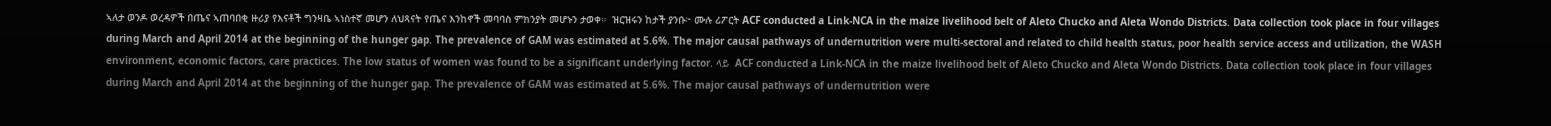ኣለታ ወንዶ ወረዳዎች በጤና ኣጠባበቂ ዙሪያ የእናቶች ግንዛቤ ኣነስተኛ መሆን ለህጻናት የጤና እንከኖች መባባስ ምክንያት መሆኑን ታወቀ።  ዝርዝሩን ከታች ያንቡ፦ ሙሉ ሪፖርት ACF conducted a Link-NCA in the maize livelihood belt of Aleto Chucko and Aleta Wondo Districts. Data collection took place in four villages during March and April 2014 at the beginning of the hunger gap. The prevalence of GAM was estimated at 5.6%. The major causal pathways of undernutrition were multi-sectoral and related to child health status, poor health service access and utilization, the WASH environment, economic factors, care practices. The low status of women was found to be a significant underlying factor. ላይ  ACF conducted a Link-NCA in the maize livelihood belt of Aleto Chucko and Aleta Wondo Districts. Data collection took place in four villages during March and April 2014 at the beginning of the hunger gap. The prevalence of GAM was estimated at 5.6%. The major causal pathways of undernutrition were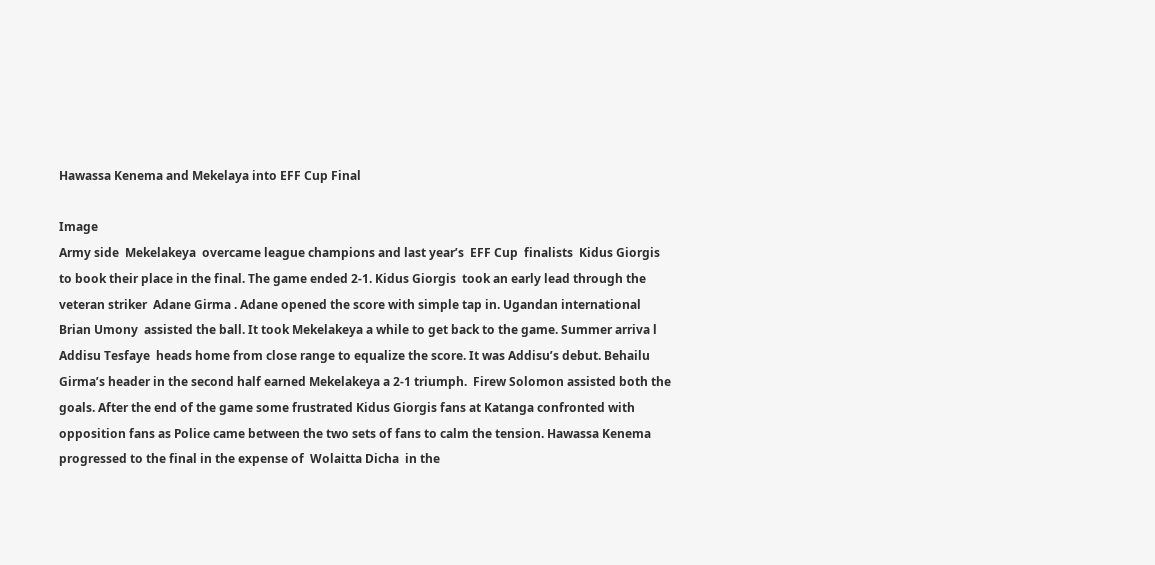Hawassa Kenema and Mekelaya into EFF Cup Final

Image
Army side  Mekelakeya  overcame league champions and last year’s  EFF Cup  finalists  Kidus Giorgis  to book their place in the final. The game ended 2-1. Kidus Giorgis  took an early lead through the veteran striker  Adane Girma . Adane opened the score with simple tap in. Ugandan international  Brian Umony  assisted the ball. It took Mekelakeya a while to get back to the game. Summer arriva l Addisu Tesfaye  heads home from close range to equalize the score. It was Addisu’s debut. Behailu Girma’s header in the second half earned Mekelakeya a 2-1 triumph.  Firew Solomon assisted both the goals. After the end of the game some frustrated Kidus Giorgis fans at Katanga confronted with opposition fans as Police came between the two sets of fans to calm the tension. Hawassa Kenema  progressed to the final in the expense of  Wolaitta Dicha  in the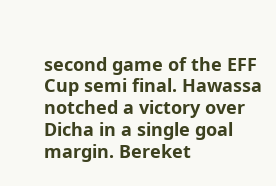second game of the EFF Cup semi final. Hawassa notched a victory over Dicha in a single goal margin. Bereket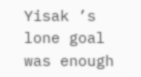Yisak ’s lone goal was enough